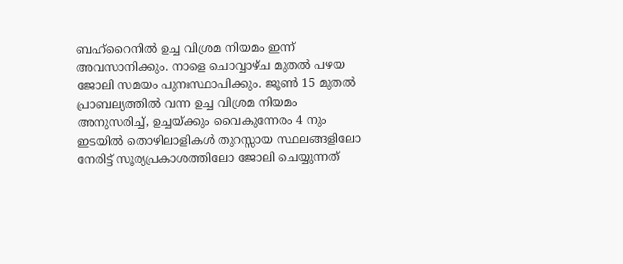ബഹ്റൈനിൽ ഉച്ച വിശ്രമ നിയമം ഇന്ന് അവസാനിക്കും. നാളെ ചൊവ്വാഴ്ച മുതൽ പഴയ ജോലി സമയം പുനഃസ്ഥാപിക്കും. ജൂൺ 15 മുതൽ പ്രാബല്യത്തിൽ വന്ന ഉച്ച വിശ്രമ നിയമം അനുസരിച്ച്, ഉച്ചയ്ക്കും വൈകുന്നേരം 4 നും ഇടയിൽ തൊഴിലാളികൾ തുറസ്സായ സ്ഥലങ്ങളിലോ നേരിട്ട് സൂര്യപ്രകാശത്തിലോ ജോലി ചെയ്യുന്നത്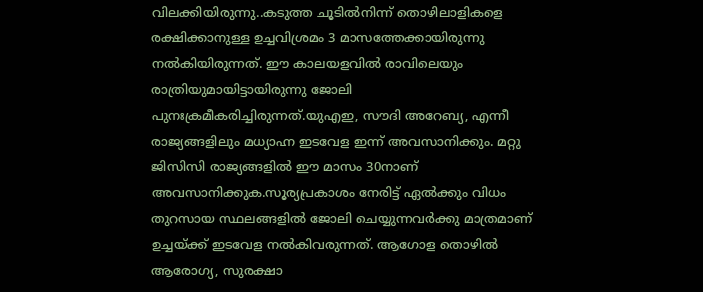വിലക്കിയിരുന്നു..കടുത്ത ചൂടിൽനിന്ന് തൊഴിലാളികളെ രക്ഷിക്കാനുള്ള ഉച്ചവിശ്രമം 3 മാസത്തേക്കായിരുന്നു നൽകിയിരുന്നത്. ഈ കാലയളവിൽ രാവിലെയും രാത്രിയുമായിട്ടായിരുന്നു ജോലി പുനഃക്രമീകരിച്ചിരുന്നത്.യുഎഇ, സൗദി അറേബ്യ, എന്നീ രാജ്യങ്ങളിലും മധ്യാഹ്ന ഇടവേള ഇന്ന് അവസാനിക്കും. മറ്റു ജിസിസി രാജ്യങ്ങളിൽ ഈ മാസം 30നാണ് അവസാനിക്കുക.സൂര്യപ്രകാശം നേരിട്ട് ഏൽക്കും വിധം തുറസായ സ്ഥലങ്ങളിൽ ജോലി ചെയ്യുന്നവർക്കു മാത്രമാണ് ഉച്ചയ്ക്ക് ഇടവേള നൽകിവരുന്നത്. ആഗോള തൊഴിൽ ആരോഗ്യ, സുരക്ഷാ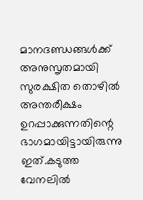മാനദണ്ഡങ്ങൾക്ക് അനുസൃതമായി സുരക്ഷിത തൊഴിൽ അന്തരീക്ഷം ഉറപ്പാക്കുന്നതിന്റെ ഭാഗമായിട്ടായിരുന്നു ഇത്.കടുത്ത വേനലിൽ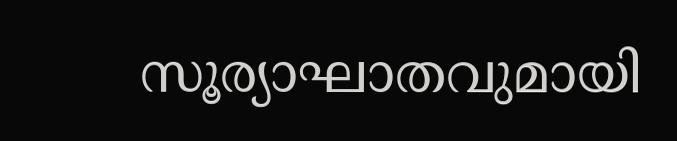സൂര്യാഘാതവുമായി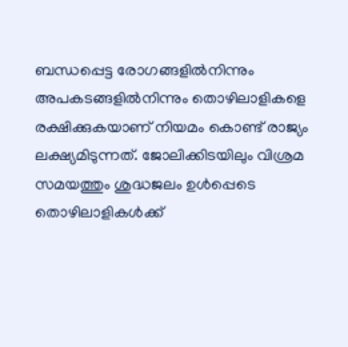ബന്ധപ്പെട്ട രോഗങ്ങളിൽനിന്നും അപകടങ്ങളിൽനിന്നും തൊഴിലാളികളെ രക്ഷിക്കുകയാണ് നിയമം കൊണ്ട് രാജ്യം ലക്ഷ്യമിടുന്നത്. ജോലിക്കിടയിലും വിശ്രമ സമയത്തും ശുദ്ധജലം ഉൾപ്പെടെ തൊഴിലാളികൾക്ക്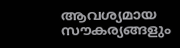ആവശ്യമായ സൗകര്യങ്ങളും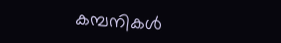കമ്പനികൾ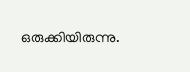ഒരുക്കിയിരുന്നു.